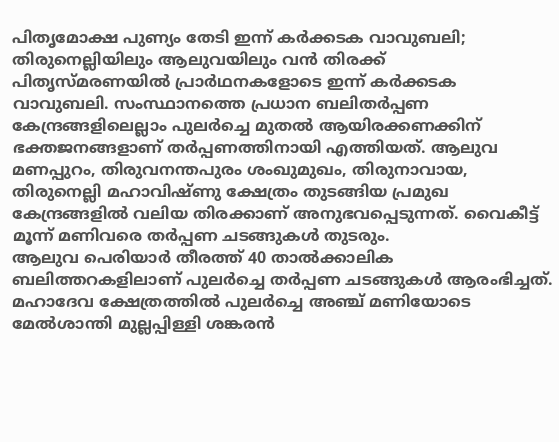പിതൃമോക്ഷ പുണ്യം തേടി ഇന്ന് കർക്കടക വാവുബലി; തിരുനെല്ലിയിലും ആലുവയിലും വൻ തിരക്ക്
പിതൃസ്മരണയിൽ പ്രാർഥനകളോടെ ഇന്ന് കർക്കടക വാവുബലി. സംസ്ഥാനത്തെ പ്രധാന ബലിതർപ്പണ കേന്ദ്രങ്ങളിലെല്ലാം പുലർച്ചെ മുതൽ ആയിരക്കണക്കിന് ഭക്തജനങ്ങളാണ് തർപ്പണത്തിനായി എത്തിയത്. ആലുവ മണപ്പുറം, തിരുവനന്തപുരം ശംഖുമുഖം, തിരുനാവായ, തിരുനെല്ലി മഹാവിഷ്ണു ക്ഷേത്രം തുടങ്ങിയ പ്രമുഖ കേന്ദ്രങ്ങളിൽ വലിയ തിരക്കാണ് അനുഭവപ്പെടുന്നത്. വൈകീട്ട് മൂന്ന് മണിവരെ തർപ്പണ ചടങ്ങുകൾ തുടരും.
ആലുവ പെരിയാർ തീരത്ത് 40 താൽക്കാലിക ബലിത്തറകളിലാണ് പുലർച്ചെ തർപ്പണ ചടങ്ങുകൾ ആരംഭിച്ചത്. മഹാദേവ ക്ഷേത്രത്തിൽ പുലർച്ചെ അഞ്ച് മണിയോടെ മേൽശാന്തി മുല്ലപ്പിള്ളി ശങ്കരൻ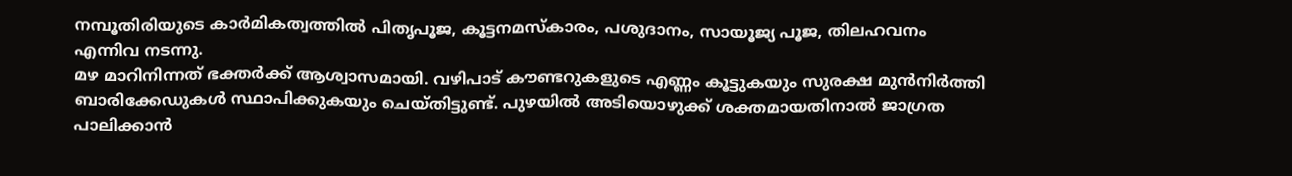നമ്പൂതിരിയുടെ കാർമികത്വത്തിൽ പിതൃപൂജ, കൂട്ടനമസ്കാരം, പശുദാനം, സായൂജ്യ പൂജ, തിലഹവനം എന്നിവ നടന്നു.
മഴ മാറിനിന്നത് ഭക്തർക്ക് ആശ്വാസമായി. വഴിപാട് കൗണ്ടറുകളുടെ എണ്ണം കൂട്ടുകയും സുരക്ഷ മുൻനിർത്തി ബാരിക്കേഡുകൾ സ്ഥാപിക്കുകയും ചെയ്തിട്ടുണ്ട്. പുഴയിൽ അടിയൊഴുക്ക് ശക്തമായതിനാൽ ജാഗ്രത പാലിക്കാൻ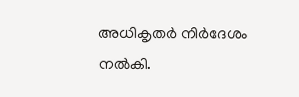അധികൃതർ നിർദേശം നൽകി.